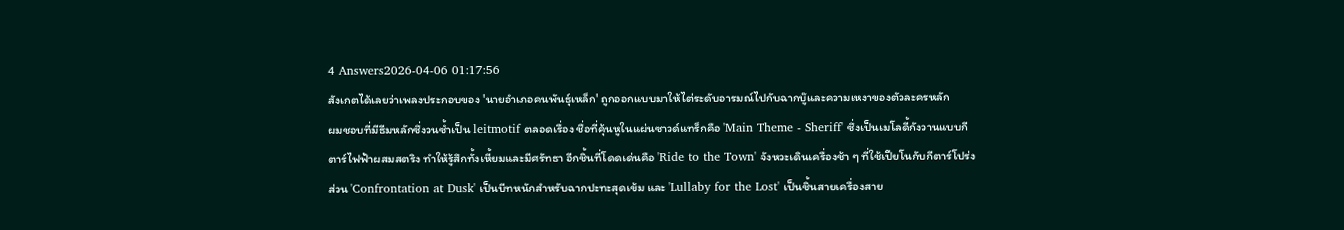4 Answers2026-04-06 01:17:56
สังเกตได้เลยว่าเพลงประกอบของ 'นายอำเภอคนพันธุ์เหล็ก' ถูกออกแบบมาให้ไต่ระดับอารมณ์ไปกับฉากบู๊และความเหงาของตัวละครหลัก
ผมชอบที่มีธีมหลักซึ่งวนซ้ำเป็น leitmotif ตลอดเรื่อง ชื่อที่คุ้นหูในแผ่นซาวด์แทร็กคือ 'Main Theme - Sheriff' ซึ่งเป็นเมโลดี้กังวานแบบกีตาร์ไฟฟ้าผสมสตริง ทำให้รู้สึกทั้งเหี้ยมและมีศรัทธา อีกชิ้นที่โดดเด่นคือ 'Ride to the Town' จังหวะเดินเครื่องช้า ๆ ที่ใช้เปียโนกับกีตาร์โปร่ง ส่วน 'Confrontation at Dusk' เป็นบีทหนักสำหรับฉากปะทะสุดเข้ม และ 'Lullaby for the Lost' เป็นชิ้นสายเครื่องสาย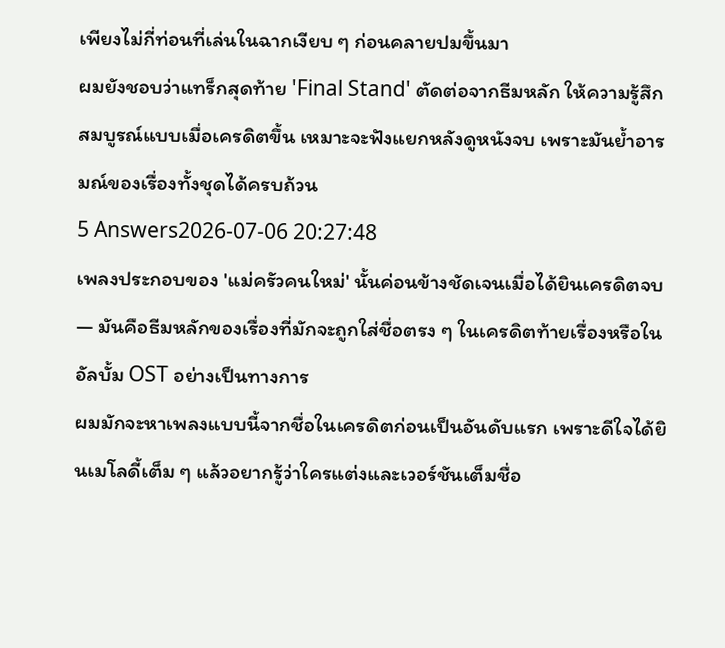เพียงไม่กี่ท่อนที่เล่นในฉากเงียบ ๆ ก่อนคลายปมขึ้นมา
ผมยังชอบว่าแทร็กสุดท้าย 'Final Stand' ตัดต่อจากธีมหลัก ให้ความรู้สึกสมบูรณ์แบบเมื่อเครดิตขึ้น เหมาะจะฟังแยกหลังดูหนังจบ เพราะมันย้ำอารมณ์ของเรื่องทั้งชุดได้ครบถ้วน
5 Answers2026-07-06 20:27:48
เพลงประกอบของ 'แม่ครัวคนใหม่' นั้นค่อนข้างชัดเจนเมื่อได้ยินเครดิตจบ — มันคือธีมหลักของเรื่องที่มักจะถูกใส่ชื่อตรง ๆ ในเครดิตท้ายเรื่องหรือในอัลบั้ม OST อย่างเป็นทางการ
ผมมักจะหาเพลงแบบนี้จากชื่อในเครดิตก่อนเป็นอันดับแรก เพราะดีใจได้ยินเมโลดี้เต็ม ๆ แล้วอยากรู้ว่าใครแต่งและเวอร์ชันเต็มชื่อ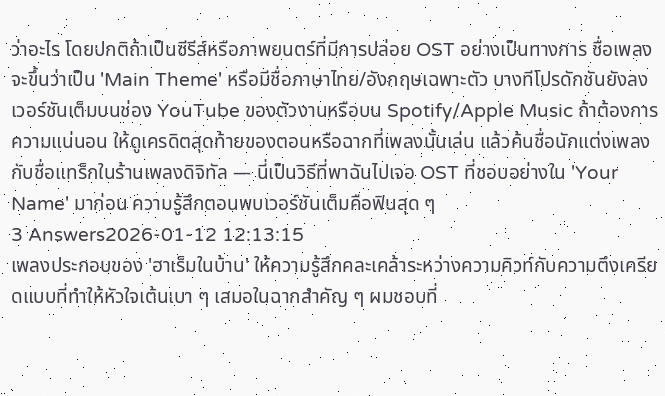ว่าอะไร โดยปกติถ้าเป็นซีรีส์หรือภาพยนตร์ที่มีการปล่อย OST อย่างเป็นทางการ ชื่อเพลงจะขึ้นว่าเป็น 'Main Theme' หรือมีชื่อภาษาไทย/อังกฤษเฉพาะตัว บางทีโปรดักชันยังลงเวอร์ชันเต็มบนช่อง YouTube ของตัวงานหรือบน Spotify/Apple Music ถ้าต้องการความแน่นอน ให้ดูเครดิตสุดท้ายของตอนหรือฉากที่เพลงนั้นเล่น แล้วค้นชื่อนักแต่งเพลงกับชื่อแทร็กในร้านเพลงดิจิทัล — นี่เป็นวิธีที่พาฉันไปเจอ OST ที่ชอบอย่างใน 'Your Name' มาก่อน ความรู้สึกตอนพบเวอร์ชันเต็มคือฟินสุด ๆ
3 Answers2026-01-12 12:13:15
เพลงประกอบของ 'ฮาเร็มในบ้าน' ให้ความรู้สึกคละเคล้าระหว่างความคิวท์กับความตึงเครียดแบบที่ทำให้หัวใจเต้นเบา ๆ เสมอในฉากสำคัญ ๆ ผมชอบที่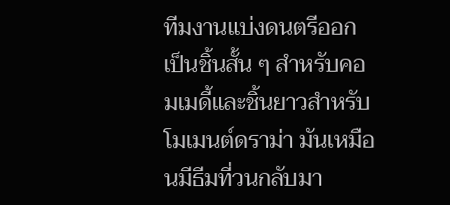ทีมงานแบ่งดนตรีออกเป็นชิ้นสั้น ๆ สำหรับคอมเมดี้และชิ้นยาวสำหรับโมเมนต์ดราม่า มันเหมือนมีธีมที่วนกลับมา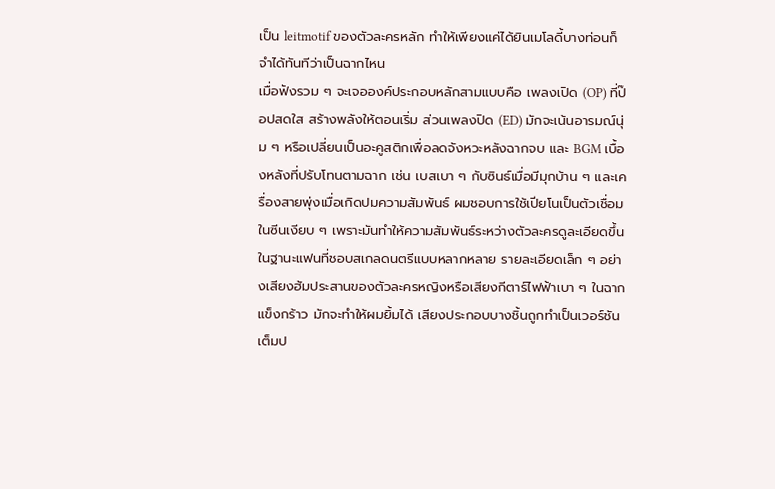เป็น leitmotif ของตัวละครหลัก ทำให้เพียงแค่ได้ยินเมโลดี้บางท่อนก็จำได้ทันทีว่าเป็นฉากไหน
เมื่อฟังรวม ๆ จะเจอองค์ประกอบหลักสามแบบคือ เพลงเปิด (OP) ที่ป๊อปสดใส สร้างพลังให้ตอนเริ่ม ส่วนเพลงปิด (ED) มักจะเน้นอารมณ์นุ่ม ๆ หรือเปลี่ยนเป็นอะคูสติกเพื่อลดจังหวะหลังฉากจบ และ BGM เบื้องหลังที่ปรับโทนตามฉาก เช่น เบสเบา ๆ กับซินธ์เมื่อมีมุกบ้าน ๆ และเครื่องสายพุ่งเมื่อเกิดปมความสัมพันธ์ ผมชอบการใช้เปียโนเป็นตัวเชื่อมในซีนเงียบ ๆ เพราะมันทำให้ความสัมพันธ์ระหว่างตัวละครดูละเอียดขึ้น
ในฐานะแฟนที่ชอบสเกลดนตรีแบบหลากหลาย รายละเอียดเล็ก ๆ อย่างเสียงฮัมประสานของตัวละครหญิงหรือเสียงกีตาร์ไฟฟ้าเบา ๆ ในฉากแข็งกร้าว มักจะทำให้ผมยิ้มได้ เสียงประกอบบางชิ้นถูกทำเป็นเวอร์ชันเต็มป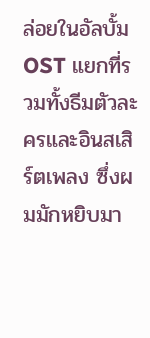ล่อยในอัลบั้ม OST แยกที่รวมทั้งธีมตัวละครและอินสเสิร์ตเพลง ซึ่งผมมักหยิบมา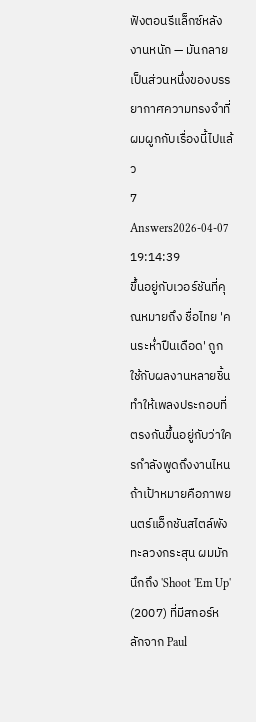ฟังตอนรีแล็กซ์หลังงานหนัก — มันกลายเป็นส่วนหนึ่งของบรรยากาศความทรงจำที่ผมผูกกับเรื่องนี้ไปแล้ว
7 Answers2026-04-07 19:14:39
ขึ้นอยู่กับเวอร์ชันที่คุณหมายถึง ชื่อไทย 'คนระห่ำปืนเดือด' ถูกใช้กับผลงานหลายชิ้น ทำให้เพลงประกอบที่ตรงกันขึ้นอยู่กับว่าใครกำลังพูดถึงงานไหน
ถ้าเป้าหมายคือภาพยนตร์แอ็กชันสไตล์พังทะลวงกระสุน ผมมักนึกถึง 'Shoot 'Em Up' (2007) ที่มีสกอร์หลักจาก Paul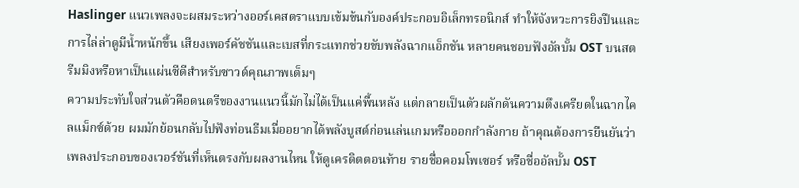Haslinger แนวเพลงจะผสมระหว่างออร์เคสตราแบบเข้มข้นกับองค์ประกอบอิเล็กทรอนิกส์ ทำให้จังหวะการยิงปืนและการไล่ล่าดูมีน้ำหนักขึ้น เสียงเพอร์คัชชันและเบสที่กระแทกช่วยขับพลังฉากแอ็กชัน หลายคนชอบฟังอัลบั้ม OST บนสตรีมมิงหรือหาเป็นแผ่นซีดีสำหรับซาวด์คุณภาพเต็มๆ
ความประทับใจส่วนตัวคือดนตรีของงานแนวนี้มักไม่ได้เป็นแค่พื้นหลัง แต่กลายเป็นตัวผลักดันความตึงเครียดในฉากไคลแม็กซ์ด้วย ผมมักย้อนกลับไปฟังท่อนธีมเมื่ออยากได้พลังบูสต์ก่อนเล่นเกมหรือออกกำลังกาย ถ้าคุณต้องการยืนยันว่าเพลงประกอบของเวอร์ชันที่เห็นตรงกับผลงานไหน ให้ดูเครดิตตอนท้าย รายชื่อคอมโพเซอร์ หรือชื่ออัลบั้ม OST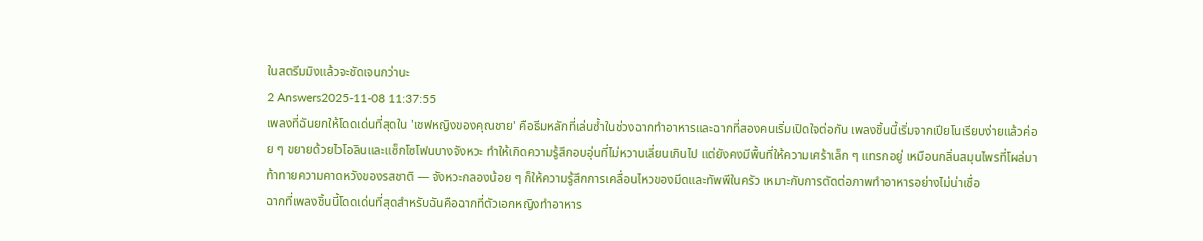ในสตรีมมิงแล้วจะชัดเจนกว่านะ
2 Answers2025-11-08 11:37:55
เพลงที่ฉันยกให้โดดเด่นที่สุดใน 'เชฟหญิงของคุณชาย' คือธีมหลักที่เล่นซ้ำในช่วงฉากทำอาหารและฉากที่สองคนเริ่มเปิดใจต่อกัน เพลงชิ้นนี้เริ่มจากเปียโนเรียบง่ายแล้วค่อย ๆ ขยายด้วยไวโอลินและแซ็กโซโฟนบางจังหวะ ทำให้เกิดความรู้สึกอบอุ่นที่ไม่หวานเลี่ยนเกินไป แต่ยังคงมีพื้นที่ให้ความเศร้าเล็ก ๆ แทรกอยู่ เหมือนกลิ่นสมุนไพรที่โผล่มาท้าทายความคาดหวังของรสชาติ — จังหวะกลองน้อย ๆ ก็ให้ความรู้สึกการเคลื่อนไหวของมีดและทัพพีในครัว เหมาะกับการตัดต่อภาพทำอาหารอย่างไม่น่าเชื่อ
ฉากที่เพลงชิ้นนี้โดดเด่นที่สุดสำหรับฉันคือฉากที่ตัวเอกหญิงทำอาหาร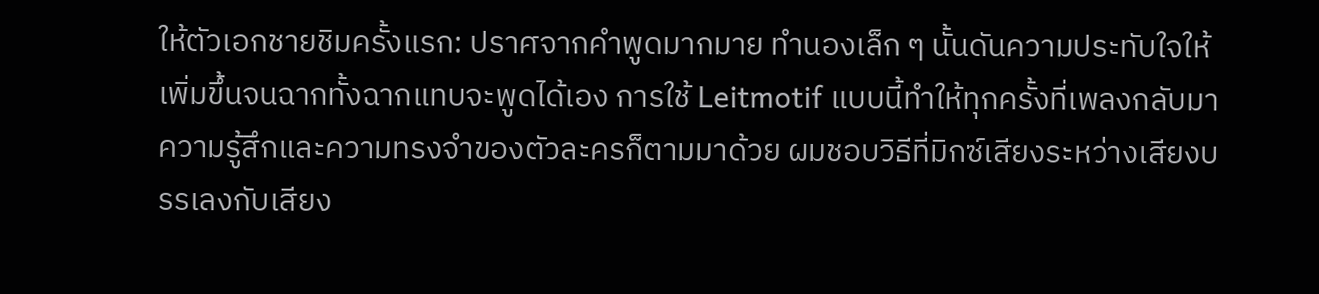ให้ตัวเอกชายชิมครั้งแรก: ปราศจากคำพูดมากมาย ทำนองเล็ก ๆ นั้นดันความประทับใจให้เพิ่มขึ้นจนฉากทั้งฉากแทบจะพูดได้เอง การใช้ Leitmotif แบบนี้ทำให้ทุกครั้งที่เพลงกลับมา ความรู้สึกและความทรงจำของตัวละครก็ตามมาด้วย ผมชอบวิธีที่มิกซ์เสียงระหว่างเสียงบรรเลงกับเสียง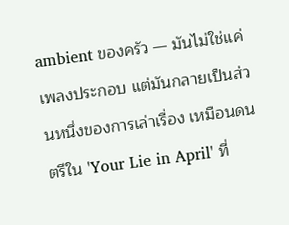ambient ของครัว — มันไม่ใช่แค่เพลงประกอบ แต่มันกลายเป็นส่วนหนึ่งของการเล่าเรื่อง เหมือนดนตรีใน 'Your Lie in April' ที่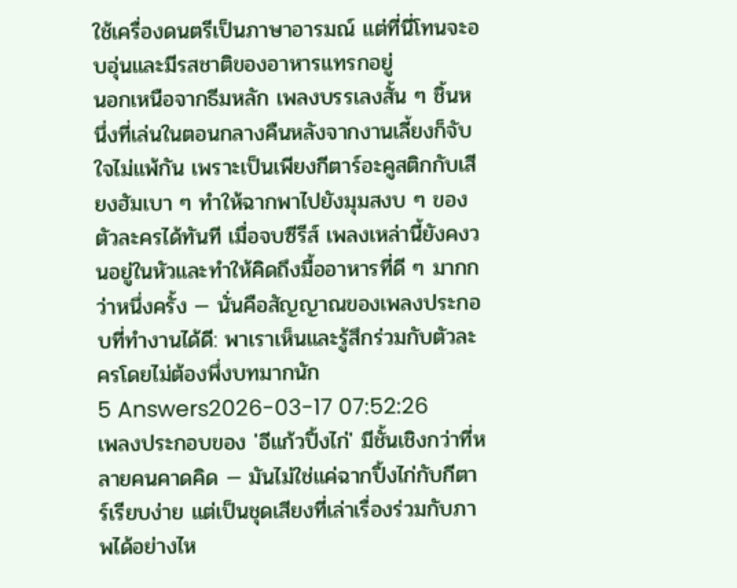ใช้เครื่องดนตรีเป็นภาษาอารมณ์ แต่ที่นี่โทนจะอบอุ่นและมีรสชาติของอาหารแทรกอยู่
นอกเหนือจากธีมหลัก เพลงบรรเลงสั้น ๆ ชิ้นหนึ่งที่เล่นในตอนกลางคืนหลังจากงานเลี้ยงก็จับใจไม่แพ้กัน เพราะเป็นเพียงกีตาร์อะคูสติกกับเสียงฮัมเบา ๆ ทำให้ฉากพาไปยังมุมสงบ ๆ ของตัวละครได้ทันที เมื่อจบซีรีส์ เพลงเหล่านี้ยังคงวนอยู่ในหัวและทำให้คิดถึงมื้ออาหารที่ดี ๆ มากกว่าหนึ่งครั้ง — นั่นคือสัญญาณของเพลงประกอบที่ทำงานได้ดี: พาเราเห็นและรู้สึกร่วมกับตัวละครโดยไม่ต้องพึ่งบทมากนัก
5 Answers2026-03-17 07:52:26
เพลงประกอบของ 'อีแก้วปิ้งไก่' มีชั้นเชิงกว่าที่หลายคนคาดคิด — มันไม่ใช่แค่ฉากปิ้งไก่กับกีตาร์เรียบง่าย แต่เป็นชุดเสียงที่เล่าเรื่องร่วมกับภาพได้อย่างไห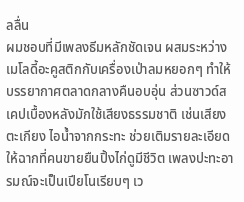ลลื่น
ผมชอบที่มีเพลงธีมหลักชัดเจน ผสมระหว่างเมโลดี้อะคูสติกกับเครื่องเป่าลมหยอกๆ ทำให้บรรยากาศตลาดกลางคืนอบอุ่น ส่วนซาวด์สเคปเบื้องหลังมักใช้เสียงธรรมชาติ เช่นเสียงตะเกียง ไอน้ำจากกระทะ ช่วยเติมรายละเอียดให้ฉากที่คนขายยืนปิ้งไก่ดูมีชีวิต เพลงปะทะอารมณ์จะเป็นเปียโนเรียบๆ เว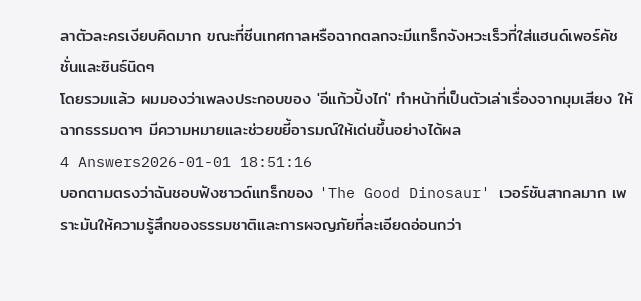ลาตัวละครเงียบคิดมาก ขณะที่ซีนเทศกาลหรือฉากตลกจะมีแทร็กจังหวะเร็วที่ใส่แฮนด์เพอร์คัชชั่นและซินธ์นิดๆ
โดยรวมแล้ว ผมมองว่าเพลงประกอบของ 'อีแก้วปิ้งไก่' ทำหน้าที่เป็นตัวเล่าเรื่องจากมุมเสียง ให้ฉากธรรมดาๆ มีความหมายและช่วยขยี้อารมณ์ให้เด่นขึ้นอย่างได้ผล
4 Answers2026-01-01 18:51:16
บอกตามตรงว่าฉันชอบฟังซาวด์แทร็กของ 'The Good Dinosaur' เวอร์ชันสากลมาก เพราะมันให้ความรู้สึกของธรรมชาติและการผจญภัยที่ละเอียดอ่อนกว่า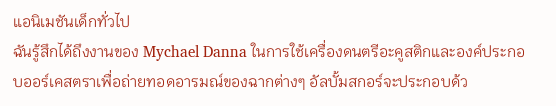แอนิเมชันเด็กทั่วไป
ฉันรู้สึกได้ถึงงานของ Mychael Danna ในการใช้เครื่องดนตรีอะคูสติกและองค์ประกอบออร์เคสตราเพื่อถ่ายทอดอารมณ์ของฉากต่างๆ อัลบั้มสกอร์จะประกอบด้ว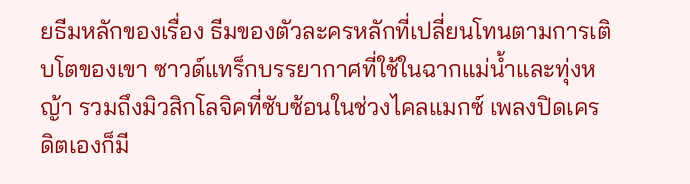ยธีมหลักของเรื่อง ธีมของตัวละครหลักที่เปลี่ยนโทนตามการเติบโตของเขา ซาวด์แทร็กบรรยากาศที่ใช้ในฉากแม่น้ำและทุ่งหญ้า รวมถึงมิวสิกโลจิคที่ซับซ้อนในช่วงไคลแมกซ์ เพลงปิดเครดิตเองก็มี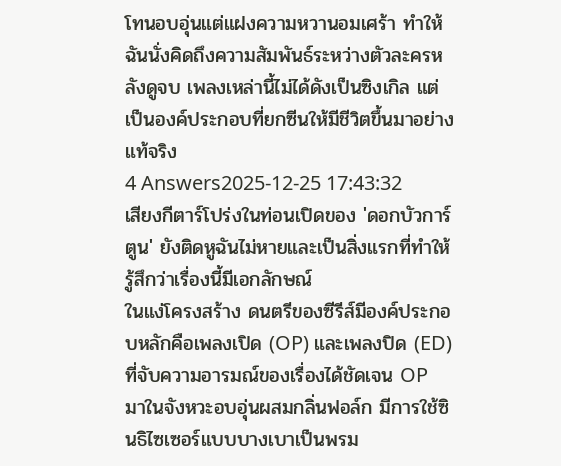โทนอบอุ่นแต่แฝงความหวานอมเศร้า ทำให้ฉันนั่งคิดถึงความสัมพันธ์ระหว่างตัวละครหลังดูจบ เพลงเหล่านี้ไม่ได้ดังเป็นซิงเกิล แต่เป็นองค์ประกอบที่ยกซีนให้มีชีวิตขึ้นมาอย่างแท้จริง
4 Answers2025-12-25 17:43:32
เสียงกีตาร์โปร่งในท่อนเปิดของ 'ดอกบัวการ์ตูน' ยังติดหูฉันไม่หายและเป็นสิ่งแรกที่ทำให้รู้สึกว่าเรื่องนี้มีเอกลักษณ์
ในแง่โครงสร้าง ดนตรีของซีรีส์มีองค์ประกอบหลักคือเพลงเปิด (OP) และเพลงปิด (ED) ที่จับความอารมณ์ของเรื่องได้ชัดเจน OP มาในจังหวะอบอุ่นผสมกลิ่นฟอล์ก มีการใช้ซินธิไซเซอร์แบบบางเบาเป็นพรม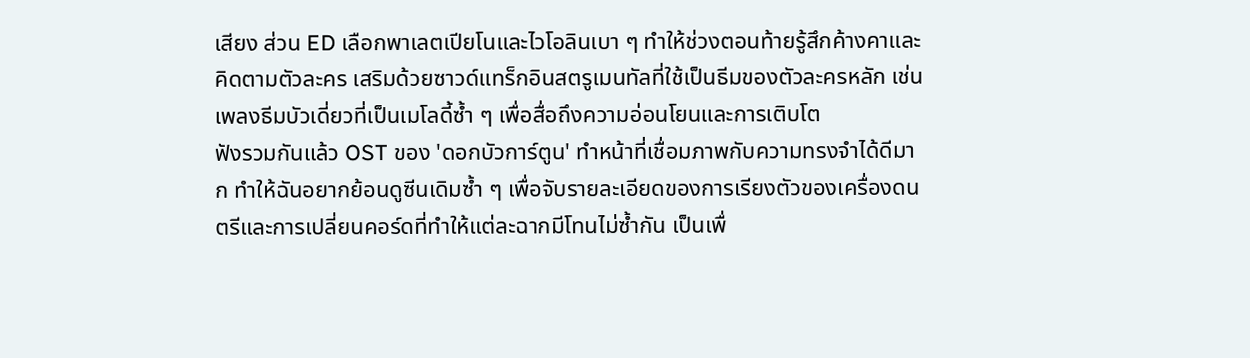เสียง ส่วน ED เลือกพาเลตเปียโนและไวโอลินเบา ๆ ทำให้ช่วงตอนท้ายรู้สึกค้างคาและคิดตามตัวละคร เสริมด้วยซาวด์แทร็กอินสตรูเมนทัลที่ใช้เป็นธีมของตัวละครหลัก เช่น เพลงธีมบัวเดี่ยวที่เป็นเมโลดี้ซ้ำ ๆ เพื่อสื่อถึงความอ่อนโยนและการเติบโต
ฟังรวมกันแล้ว OST ของ 'ดอกบัวการ์ตูน' ทำหน้าที่เชื่อมภาพกับความทรงจำได้ดีมาก ทำให้ฉันอยากย้อนดูซีนเดิมซ้ำ ๆ เพื่อจับรายละเอียดของการเรียงตัวของเครื่องดนตรีและการเปลี่ยนคอร์ดที่ทำให้แต่ละฉากมีโทนไม่ซ้ำกัน เป็นเพื่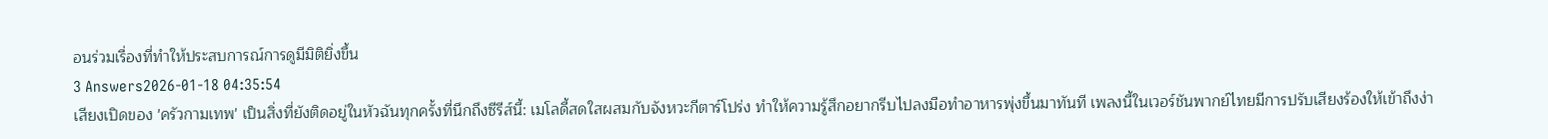อนร่วมเรื่องที่ทำให้ประสบการณ์การดูมีมิติยิ่งขึ้น
3 Answers2026-01-18 04:35:54
เสียงเปิดของ 'ครัวกามเทพ' เป็นสิ่งที่ยังติดอยู่ในหัวฉันทุกครั้งที่นึกถึงซีรีส์นี้: เมโลดี้สดใสผสมกับจังหวะกีตาร์โปร่ง ทำให้ความรู้สึกอยากรีบไปลงมือทำอาหารพุ่งขึ้นมาทันที เพลงนี้ในเวอร์ชันพากย์ไทยมีการปรับเสียงร้องให้เข้าถึงง่า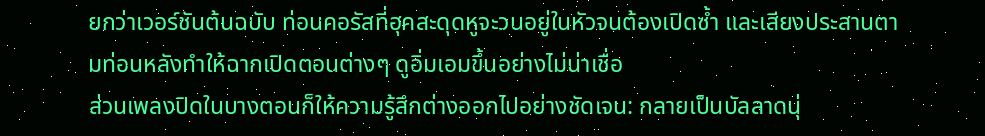ยกว่าเวอร์ชันต้นฉบับ ท่อนคอรัสที่ฮุคสะดุดหูจะวนอยู่ในหัวจนต้องเปิดซ้ำ และเสียงประสานตามท่อนหลังทำให้ฉากเปิดตอนต่างๆ ดูอิ่มเอมขึ้นอย่างไม่น่าเชื่อ
ส่วนเพลงปิดในบางตอนก็ให้ความรู้สึกต่างออกไปอย่างชัดเจน: กลายเป็นบัลลาดนุ่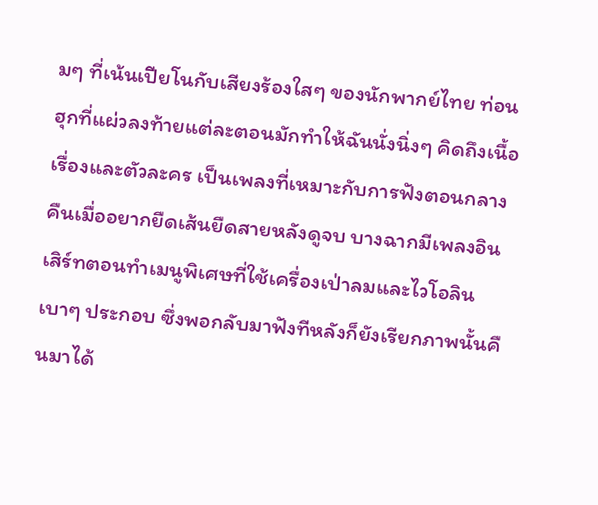มๆ ที่เน้นเปียโนกับเสียงร้องใสๆ ของนักพากย์ไทย ท่อนฮุกที่แผ่วลงท้ายแต่ละตอนมักทำให้ฉันนั่งนิ่งๆ คิดถึงเนื้อเรื่องและตัวละคร เป็นเพลงที่เหมาะกับการฟังตอนกลางคืนเมื่ออยากยืดเส้นยืดสายหลังดูจบ บางฉากมีเพลงอินเสิร์ทตอนทำเมนูพิเศษที่ใช้เครื่องเป่าลมและไวโอลินเบาๆ ประกอบ ซึ่งพอกลับมาฟังทีหลังก็ยังเรียกภาพนั้นคืนมาได้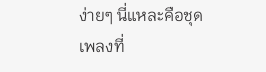ง่ายๆ นี่แหละคือชุดเพลงที่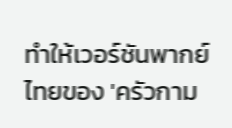ทำให้เวอร์ชันพากย์ไทยของ 'ครัวกาม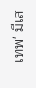เทพ' มีเส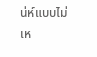น่ห์แบบไม่เห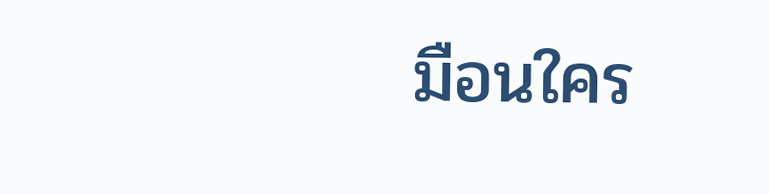มือนใคร